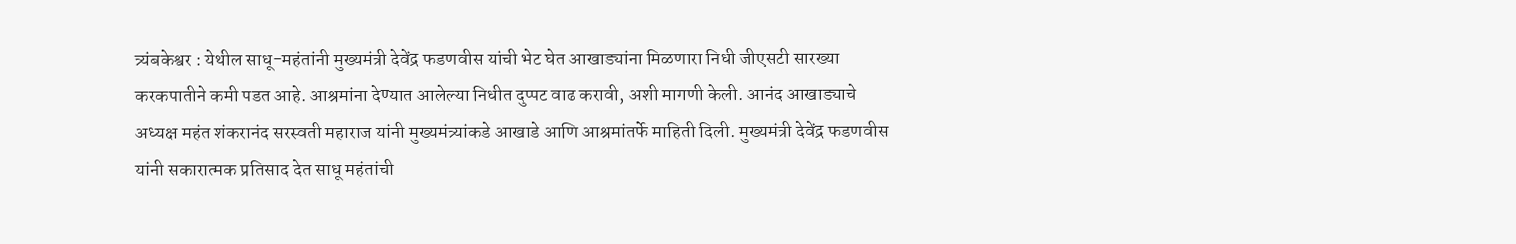त्र्यंबकेश्वर : येथील साधू-महंतांनी मुख्यमंत्री देवेंद्र फडणवीस यांची भेट घेत आखाड्यांना मिळणारा निधी जीएसटी सारख्या करकपातीने कमी पडत आहे. आश्रमांना देण्यात आलेल्या निधीत दुप्पट वाढ करावी, अशी मागणी केली. आनंद आखाड्याचे अध्यक्ष महंत शंकरानंद सरस्वती महाराज यांनी मुख्यमंत्र्यांकडे आखाडे आणि आश्रमांतर्फे माहिती दिली. मुख्यमंत्री देवेंद्र फडणवीस यांनी सकारात्मक प्रतिसाद देत साधू महंतांची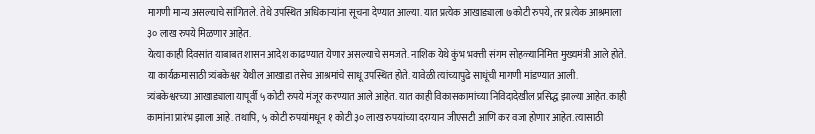मागणी मान्य असल्याचे सांगितले. तेथे उपस्थित अधिकाऱ्यांना सूचना देण्यात आल्या. यात प्रत्येक आखाड्याला ७कोटी रुपये, तर प्रत्येक आश्रमाला ३० लाख रुपये मिळणार आहेत.
येत्या काही दिवसांत याबाबत शासन आदेश काढण्यात येणार असल्याचे समजते. नाशिक येथे कुंभ भक्त्ती संगम सोहळ्यानिमित्त मुख्यमंत्री आले होते. या कार्यक्रमासाठी त्र्यंबकेश्वर येथील आखाडा तसेच आश्रमांचे साधू उपस्थित होते. यावेळी त्यांच्यापुढे साधूंची मागणी मांडण्यात आली.
त्र्यंबकेश्वरच्या आखाड्याला यापूर्वी ५ कोटी रुपये मंजूर करण्यात आले आहेत. यात काही विकासकामांच्या निविदादेखील प्रसिद्ध झाल्या आहेत. काही कामांना प्रारंभ झाला आहे. तथापि, ५ कोटी रुपयांमधून १ कोटी ३० लाख रुपयांच्या दरम्यान जीएसटी आणि कर वजा होणार आहेत. त्यासाठी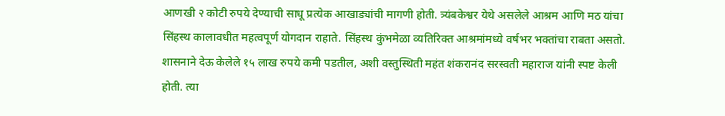आणखी २ कोटी रुपये देण्याची साधू प्रत्येक आखाड्यांची मागणी होती. त्र्यंबकेश्वर येथे असलेले आश्रम आणि मठ यांचा सिंहस्थ कालावधीत महत्वपूर्ण योगदान राहाते. सिंहस्थ कुंभमेळा व्यतिरिक्त आश्रमांमध्ये वर्षभर भक्तांचा राबता असतो.
शासनाने देऊ केलेले १५ लाख रुपये कमी पडतील, अशी वस्तुस्थिती महंत शंकरानंद सरस्वती महाराज यांनी स्पष्ट केली होती. त्या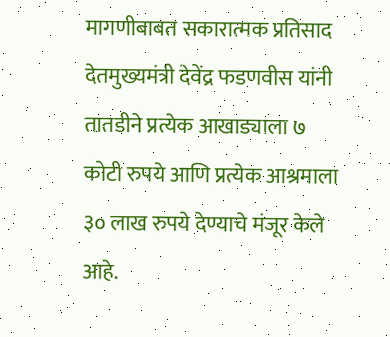मागणीबाबत सकारात्मक प्रतिसाद देतमुख्यमंत्री देवेंद्र फडणवीस यांनी तातडीने प्रत्येक आखाड्याला ७ कोटी रुपये आणि प्रत्येक आश्रमाला ३० लाख रुपये देण्याचे मंजूर केले आहे.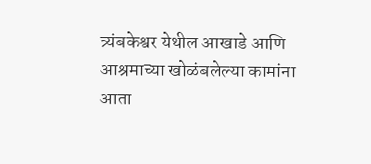त्र्यंबकेश्वर येथील आखाडे आणि आश्रमाच्या खोळंबलेल्या कामांना आता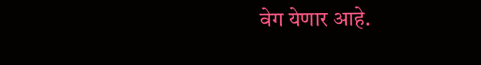वेग येणार आहे.